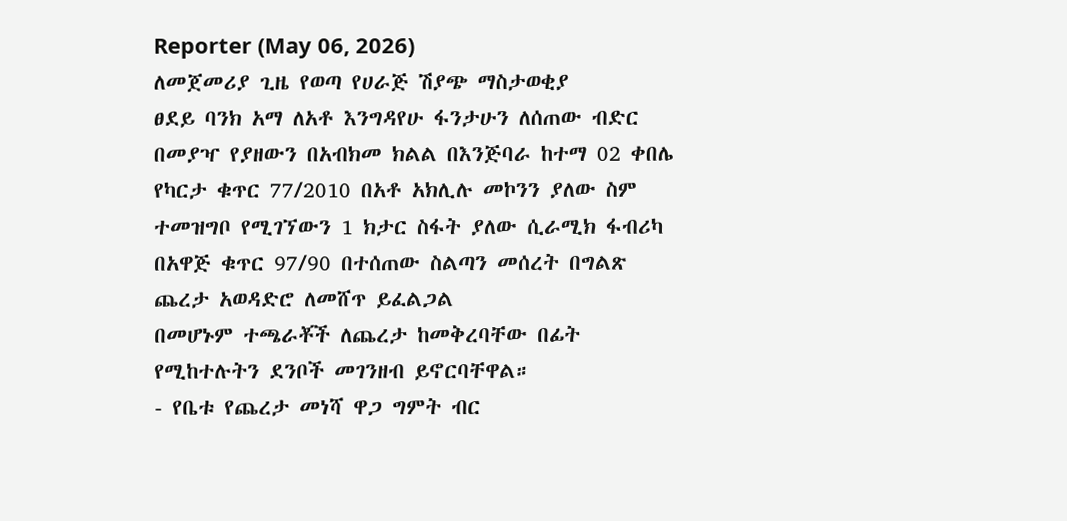Reporter (May 06, 2026)
ለመጀመሪያ ጊዜ የወጣ የሀራጅ ሽያጭ ማስታወቂያ
ፀደይ ባንክ አማ ለአቶ እንግዳየሁ ፋንታሁን ለሰጠው ብድር በመያዣ የያዘውን በአብክመ ክልል በእንጅባራ ከተማ 02 ቀበሌ የካርታ ቁጥር 77/2010 በአቶ አክሊሉ መኮንን ያለው ስም ተመዝግቦ የሚገኘውን 1 ክታር ስፋት ያለው ሲራሚክ ፋብሪካ በአዋጅ ቁጥር 97/90 በተሰጠው ስልጣን መሰረት በግልጽ ጨረታ አወዳድሮ ለመሸጥ ይፈልጋል
በመሆኑም ተጫራቾች ለጨረታ ከመቅረባቸው በፊት የሚከተሉትን ደንቦች መገንዘብ ይኖርባቸዋል።
- የቤቱ የጨረታ መነሻ ዋጋ ግምት ብር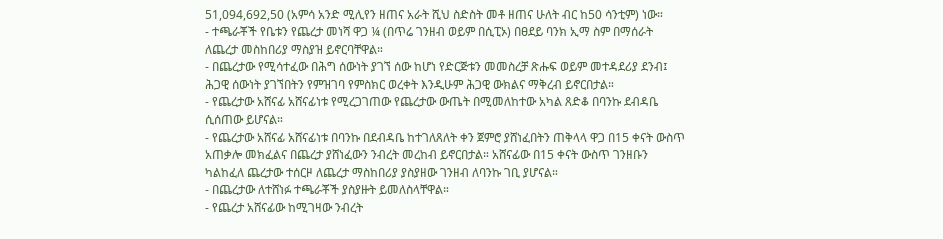51,094,692,50 (አምሳ አንድ ሚሊየን ዘጠና አራት ሺህ ስድስት መቶ ዘጠና ሁለት ብር ከ50 ሳንቲም) ነው።
- ተጫራቾች የቤቱን የጨረታ መነሻ ዋጋ ¼ (በጥሬ ገንዘብ ወይም በሲፒኦ) በፀደይ ባንክ ኢማ ስም በማሰራት ለጨረታ መስከበሪያ ማስያዝ ይኖርባቸዋል።
- በጨረታው የሚሳተፈው በሕግ ሰውነት ያገኘ ሰው ከሆነ የድርጅቱን መመስረቻ ጽሑፍ ወይም መተዳደሪያ ደንብ፤ ሕጋዊ ሰውነት ያገኘበትን የምዝገባ የምስክር ወረቀት እንዲሁም ሕጋዊ ውክልና ማቅረብ ይኖርበታል።
- የጨረታው አሸናፊ አሸናፊነቱ የሚረጋገጠው የጨረታው ውጤት በሚመለከተው አካል ጸድቆ በባንኩ ደብዳቤ ሲሰጠው ይሆናል።
- የጨረታው አሸናፊ አሸናፊነቱ በባንኩ በደብዳቤ ከተገለጸለት ቀን ጀምሮ ያሸነፈበትን ጠቅላላ ዋጋ በ15 ቀናት ውስጥ አጠቃሎ መክፈልና በጨረታ ያሸነፈውን ንብረት መረከብ ይኖርበታል። አሸናፊው በ15 ቀናት ውስጥ ገንዘቡን ካልከፈለ ጨረታው ተሰርዞ ለጨረታ ማስከበሪያ ያስያዘው ገንዘብ ለባንኩ ገቢ ያሆናል።
- በጨረታው ለተሸነፉ ተጫራቾች ያስያዙት ይመለስላቸዋል።
- የጨረታ አሸናፊው ከሚገዛው ንብረት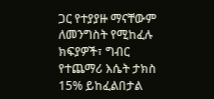ጋር የተያያዙ ማናቸውም ለመንግስት የሚከፈሉ ክፍያዎች፣ ግብር የተጨማሪ እሴት ታክስ 15% ይከፈልበታል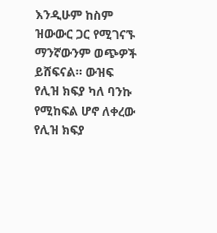እንዲሁም ከስም ዝውውር ጋር የሚገናኙ ማንኛውንም ወጭዎች ይሸፍናል። ውዝፍ የሊዝ ክፍያ ካለ ባንኩ የሚከፍል ሆኖ ለቀረው የሊዝ ክፍያ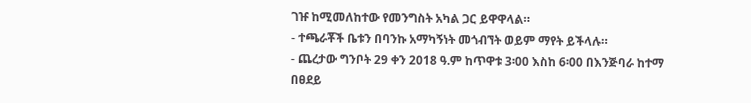ገዡ ከሚመለከተው የመንግስት አካል ጋር ይዋዋላል።
- ተጫራቾች ቤቱን በባንኩ አማካኝነት መጎብኘት ወይም ማየት ይችላሉ።
- ጨረታው ግንቦት 29 ቀን 2018 ዓ.ም ከጥዋቱ 3፡00 እስከ 6፡00 በእንጅባራ ከተማ በፀደይ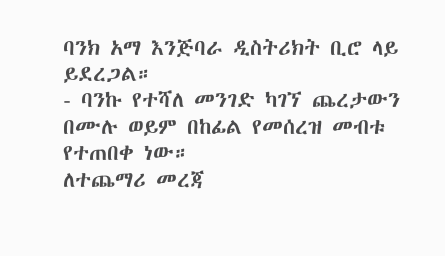ባንክ አማ እንጅባራ ዲስትሪክት ቢሮ ላይ ይደረጋል።
- ባንኩ የተሻለ መንገድ ካገኘ ጨረታውን በሙሉ ወይም በከፊል የመሰረዝ መብቱ የተጠበቀ ነው።
ለተጨማሪ መረጃ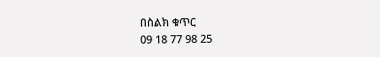በስልክ ቁጥር
09 18 77 98 25